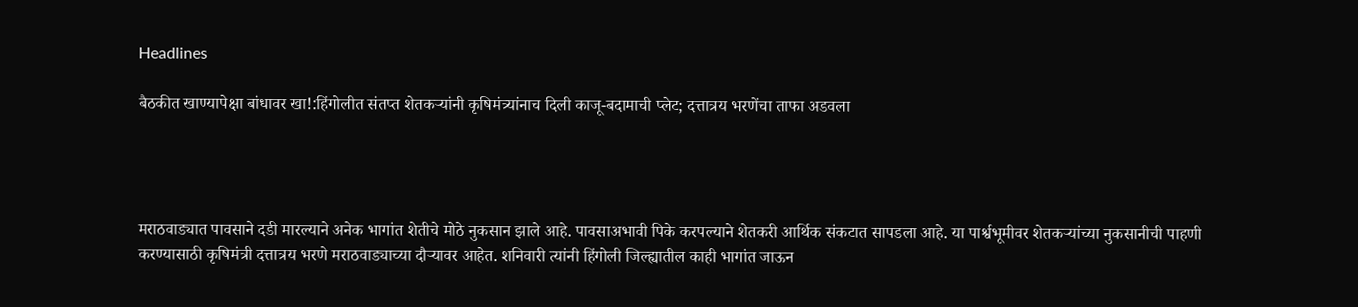Headlines

बैठकीत खाण्यापेक्षा बांधावर खा!:हिंगोलीत संतप्त शेतकऱ्यांनी कृषिमंत्र्यांनाच दिली काजू-बदामाची प्लेट; दत्तात्रय भरणेंचा ताफा अडवला




मराठवाड्यात पावसाने दडी मारल्याने अनेक भागांत शेतीचे मोठे नुकसान झाले आहे. पावसाअभावी पिके करपल्याने शेतकरी आर्थिक संकटात सापडला आहे. या पार्श्वभूमीवर शेतकऱ्यांच्या नुकसानीची पाहणी करण्यासाठी कृषिमंत्री दत्तात्रय भरणे मराठवाड्याच्या दौऱ्यावर आहेत. शनिवारी त्यांनी हिंगोली जिल्ह्यातील काही भागांत जाऊन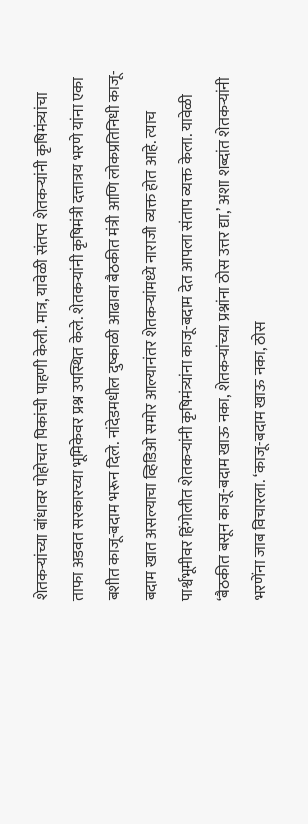शेतकऱ्यांच्या बांधावर पोहोचत पिकांची पाहणी केली. मात्र, यावेळी संतप्त शेतकऱ्यांनी कृषिमंत्र्यांचा ताफा अडवत सरकारच्या भूमिकेवर प्रश्न उपस्थित केले. शेतकऱ्यांनी कृषिमंत्री दत्तात्रय भरणे यांना एका बशीत काजू-बदाम भरून दिले. नांदेडमधील दुष्काळी आढावा बैठकीत मंत्री आणि लोकप्रतिनिधी काजू-बदाम खात असल्याचा व्हिडिओ समोर आल्यानंतर शेतकऱ्यांमध्ये नाराजी व्यक्त होत आहे. त्याच पार्श्वभूमीवर हिंगोलीत शेतकऱ्यांनी कृषिमंत्र्यांना काजू-बदाम देत आपला संताप व्यक्त केला. यावेळी ‘बैठकीत बसून काजू-बदाम खाऊ नका, शेतकऱ्यांच्या प्रश्नांना ठोस उत्तर द्या,’ अशा शब्दांत शेतकऱ्यांनी भरणेंना जाब विचारला. ‘काजू-बदाम खाऊ नका, ठोस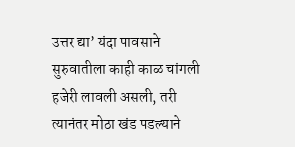उत्तर द्या’ यंदा पावसाने सुरुवातीला काही काळ चांगली हजेरी लावली असली, तरी त्यानंतर मोठा खंड पडल्याने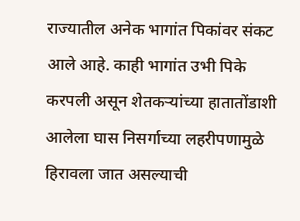राज्यातील अनेक भागांत पिकांवर संकट आले आहे. काही भागांत उभी पिके करपली असून शेतकऱ्यांच्या हातातोंडाशी आलेला घास निसर्गाच्या लहरीपणामुळे हिरावला जात असल्याची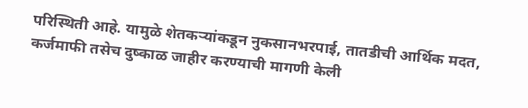परिस्थिती आहे. यामुळे शेतकऱ्यांकडून नुकसानभरपाई, तातडीची आर्थिक मदत, कर्जमाफी तसेच दुष्काळ जाहीर करण्याची मागणी केली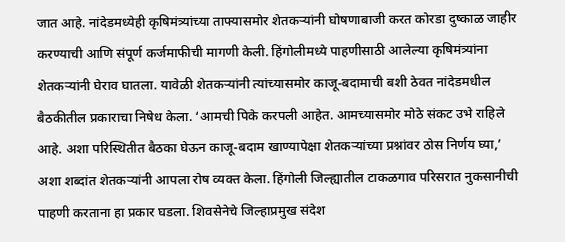जात आहे. नांदेडमध्येही कृषिमंत्र्यांच्या ताफ्यासमोर शेतकऱ्यांनी घोषणाबाजी करत कोरडा दुष्काळ जाहीर करण्याची आणि संपूर्ण कर्जमाफीची मागणी केली. हिंगोलीमध्ये पाहणीसाठी आलेल्या कृषिमंत्र्यांना शेतकऱ्यांनी घेराव घातला. यावेळी शेतकऱ्यांनी त्यांच्यासमोर काजू-बदामाची बशी ठेवत नांदेडमधील बैठकीतील प्रकाराचा निषेध केला. ‘आमची पिके करपली आहेत. आमच्यासमोर मोठे संकट उभे राहिले आहे. अशा परिस्थितीत बैठका घेऊन काजू-बदाम खाण्यापेक्षा शेतकऱ्यांच्या प्रश्नांवर ठोस निर्णय घ्या,’ अशा शब्दांत शेतकऱ्यांनी आपला रोष व्यक्त केला. हिंगोली जिल्ह्यातील टाकळगाव परिसरात नुकसानीची पाहणी करताना हा प्रकार घडला. शिवसेनेचे जिल्हाप्रमुख संदेश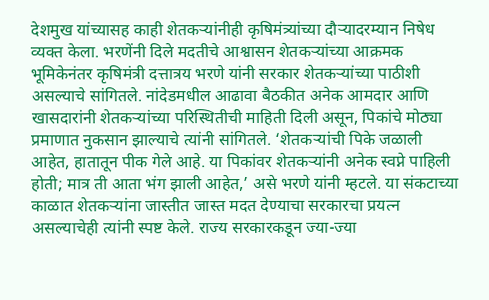देशमुख यांच्यासह काही शेतकऱ्यांनीही कृषिमंत्र्यांच्या दौऱ्यादरम्यान निषेध व्यक्त केला. भरणेंनी दिले मदतीचे आश्वासन शेतकऱ्यांच्या आक्रमक भूमिकेनंतर कृषिमंत्री दत्तात्रय भरणे यांनी सरकार शेतकऱ्यांच्या पाठीशी असल्याचे सांगितले. नांदेडमधील आढावा बैठकीत अनेक आमदार आणि खासदारांनी शेतकऱ्यांच्या परिस्थितीची माहिती दिली असून, पिकांचे मोठ्या प्रमाणात नुकसान झाल्याचे त्यांनी सांगितले. ‘शेतकऱ्यांची पिके जळाली आहेत, हातातून पीक गेले आहे. या पिकांवर शेतकऱ्यांनी अनेक स्वप्ने पाहिली होती; मात्र ती आता भंग झाली आहेत,’ असे भरणे यांनी म्हटले. या संकटाच्या काळात शेतकऱ्यांना जास्तीत जास्त मदत देण्याचा सरकारचा प्रयत्न असल्याचेही त्यांनी स्पष्ट केले. राज्य सरकारकडून ज्या-ज्या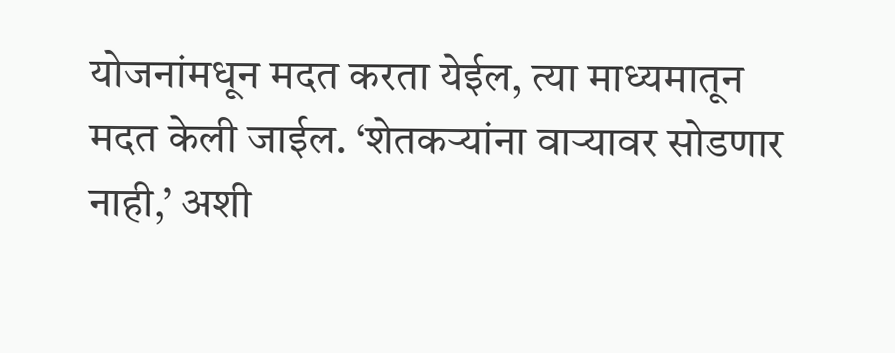योजनांमधून मदत करता येईल, त्या माध्यमातून मदत केली जाईल. ‘शेतकऱ्यांना वाऱ्यावर सोडणार नाही,’ अशी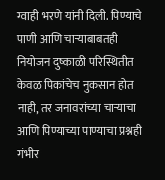ग्वाही भरणे यांनी दिली. पिण्याचे पाणी आणि चाऱ्याबाबतही नियोजन दुष्काळी परिस्थितीत केवळ पिकांचेच नुकसान होत नाही, तर जनावरांच्या चाऱ्याचा आणि पिण्याच्या पाण्याचा प्रश्नही गंभीर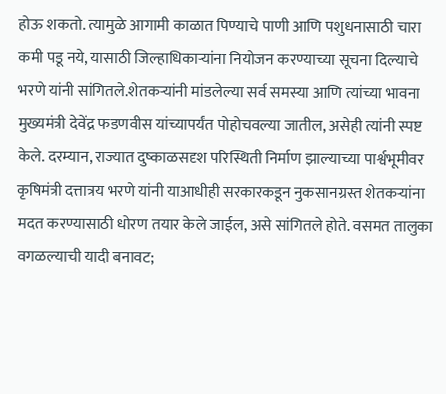होऊ शकतो. त्यामुळे आगामी काळात पिण्याचे पाणी आणि पशुधनासाठी चारा कमी पडू नये, यासाठी जिल्हाधिकाऱ्यांना नियोजन करण्याच्या सूचना दिल्याचे भरणे यांनी सांगितले.शेतकऱ्यांनी मांडलेल्या सर्व समस्या आणि त्यांच्या भावना मुख्यमंत्री देवेंद्र फडणवीस यांच्यापर्यंत पोहोचवल्या जातील, असेही त्यांनी स्पष्ट केले. दरम्यान, राज्यात दुष्काळसदृश परिस्थिती निर्माण झाल्याच्या पार्श्वभूमीवर कृषिमंत्री दत्तात्रय भरणे यांनी याआधीही सरकारकडून नुकसानग्रस्त शेतकऱ्यांना मदत करण्यासाठी धोरण तयार केले जाईल, असे सांगितले होते. वसमत तालुका वगळल्याची यादी बनावट;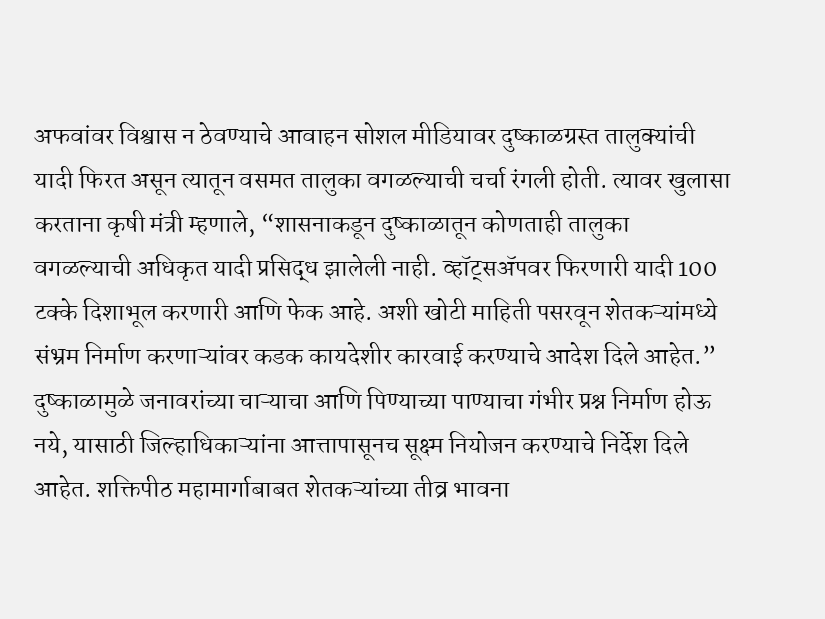अफवांवर विश्वास न ठेवण्याचे आवाहन सोशल मीडियावर दुष्काळग्रस्त तालुक्यांची यादी फिरत असून त्यातून वसमत तालुका वगळल्याची चर्चा रंगली होती. त्यावर खुलासा करताना कृषी मंत्री म्हणाले, “शासनाकडून दुष्काळातून कोणताही तालुका वगळल्याची अधिकृत यादी प्रसिद्ध झालेली नाही. व्हॉट्सॲपवर फिरणारी यादी 100 टक्के दिशाभूल करणारी आणि फेक आहे. अशी खोटी माहिती पसरवून शेतकऱ्यांमध्ये संभ्रम निर्माण करणाऱ्यांवर कडक कायदेशीर कारवाई करण्याचे आदेश दिले आहेत.” दुष्काळामुळे जनावरांच्या चाऱ्याचा आणि पिण्याच्या पाण्याचा गंभीर प्रश्न निर्माण होऊ नये, यासाठी जिल्हाधिकाऱ्यांना आत्तापासूनच सूक्ष्म नियोजन करण्याचे निर्देश दिले आहेत. शक्तिपीठ महामार्गाबाबत शेतकऱ्यांच्या तीव्र भावना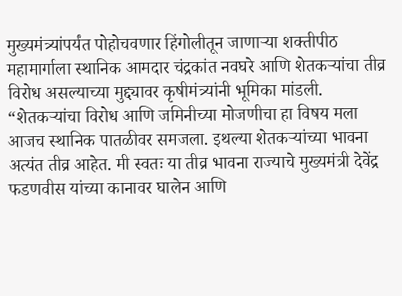मुख्यमंत्र्यांपर्यंत पोहोचवणार हिंगोलीतून जाणाऱ्या शक्तीपीठ महामार्गाला स्थानिक आमदार चंद्रकांत नवघरे आणि शेतकऱ्यांचा तीव्र विरोध असल्याच्या मुद्द्यावर कृषीमंत्र्यांनी भूमिका मांडली. “शेतकऱ्यांचा विरोध आणि जमिनीच्या मोजणीचा हा विषय मला आजच स्थानिक पातळीवर समजला. इथल्या शेतकऱ्यांच्या भावना अत्यंत तीव्र आहेत. मी स्वतः या तीव्र भावना राज्याचे मुख्यमंत्री देवेंद्र फडणवीस यांच्या कानावर घालेन आणि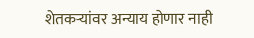शेतकऱ्यांवर अन्याय होणार नाही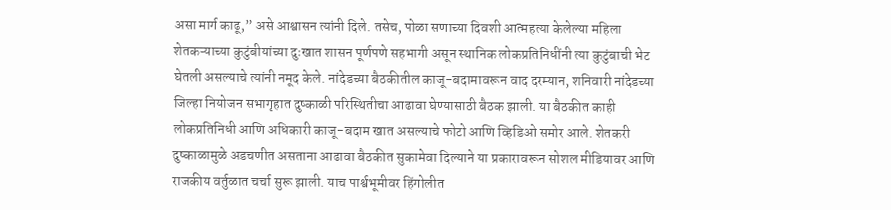असा मार्ग काढू,” असे आश्वासन त्यांनी दिले. तसेच, पोळा सणाच्या दिवशी आत्महत्या केलेल्या महिला शेतकऱ्याच्या कुटुंबीयांच्या दुःखात शासन पूर्णपणे सहभागी असून स्थानिक लोकप्रतिनिधींनी त्या कुटुंबाची भेट घेतली असल्याचे त्यांनी नमूद केले. नांदेडच्या बैठकीतील काजू-बदामावरून वाद दरम्यान, शनिवारी नांदेडच्या जिल्हा नियोजन सभागृहात दुष्काळी परिस्थितीचा आढावा घेण्यासाठी बैठक झाली. या बैठकीत काही लोकप्रतिनिधी आणि अधिकारी काजू-बदाम खात असल्याचे फोटो आणि व्हिडिओ समोर आले. शेतकरी दुष्काळामुळे अडचणीत असताना आढावा बैठकीत सुकामेवा दिल्याने या प्रकारावरून सोशल मीडियावर आणि राजकीय वर्तुळात चर्चा सुरू झाली. याच पार्श्वभूमीवर हिंगोलीत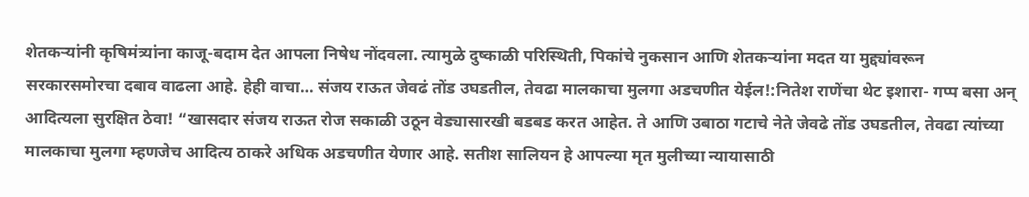शेतकऱ्यांनी कृषिमंत्र्यांना काजू-बदाम देत आपला निषेध नोंदवला. त्यामुळे दुष्काळी परिस्थिती, पिकांचे नुकसान आणि शेतकऱ्यांना मदत या मुद्द्यांवरून सरकारसमोरचा दबाव वाढला आहे. हेही वाचा… संजय राऊत जेवढं तोंड उघडतील, तेवढा मालकाचा मुलगा अडचणीत येईल!:नितेश राणेंचा थेट इशारा- गप्प बसा अन् आदित्यला सुरक्षित ठेवा! “खासदार संजय राऊत रोज सकाळी उठून वेड्यासारखी बडबड करत आहेत. ते आणि उबाठा गटाचे नेते जेवढे तोंड उघडतील, तेवढा त्यांच्या मालकाचा मुलगा म्हणजेच आदित्य ठाकरे अधिक अडचणीत येणार आहे. सतीश सालियन हे आपल्या मृत मुलीच्या न्यायासाठी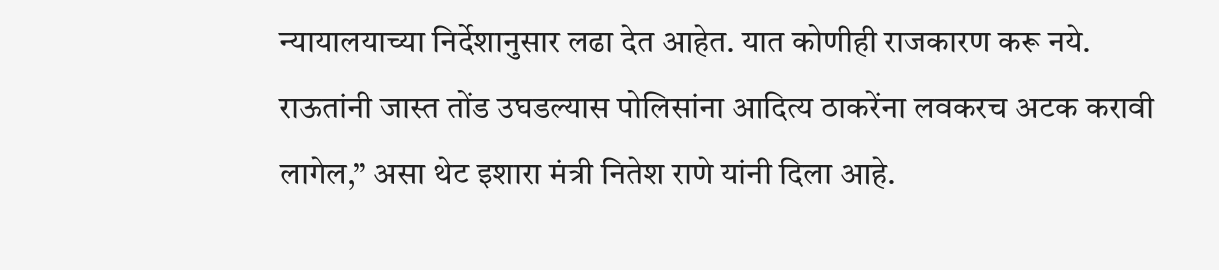न्यायालयाच्या निर्देशानुसार लढा देत आहेत. यात कोणीही राजकारण करू नये. राऊतांनी जास्त तोंड उघडल्यास पोलिसांना आदित्य ठाकरेंना लवकरच अटक करावी लागेल,” असा थेट इशारा मंत्री नितेश राणे यांनी दिला आहे.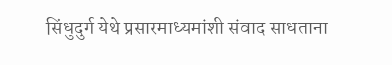सिंधुदुर्ग येथे प्रसारमाध्यमांशी संवाद साधताना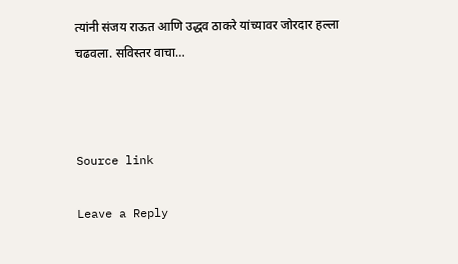त्यांनी संजय राऊत आणि उद्धव ठाकरे यांच्यावर जोरदार हल्ला चढवला. सविस्तर वाचा…



Source link

Leave a Reply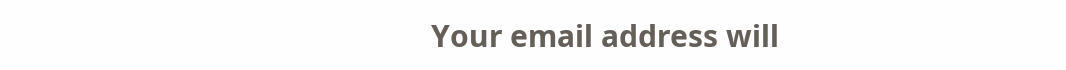Your email address will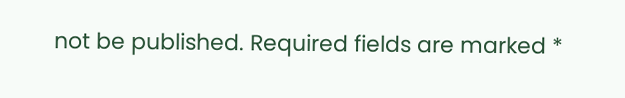not be published. Required fields are marked *